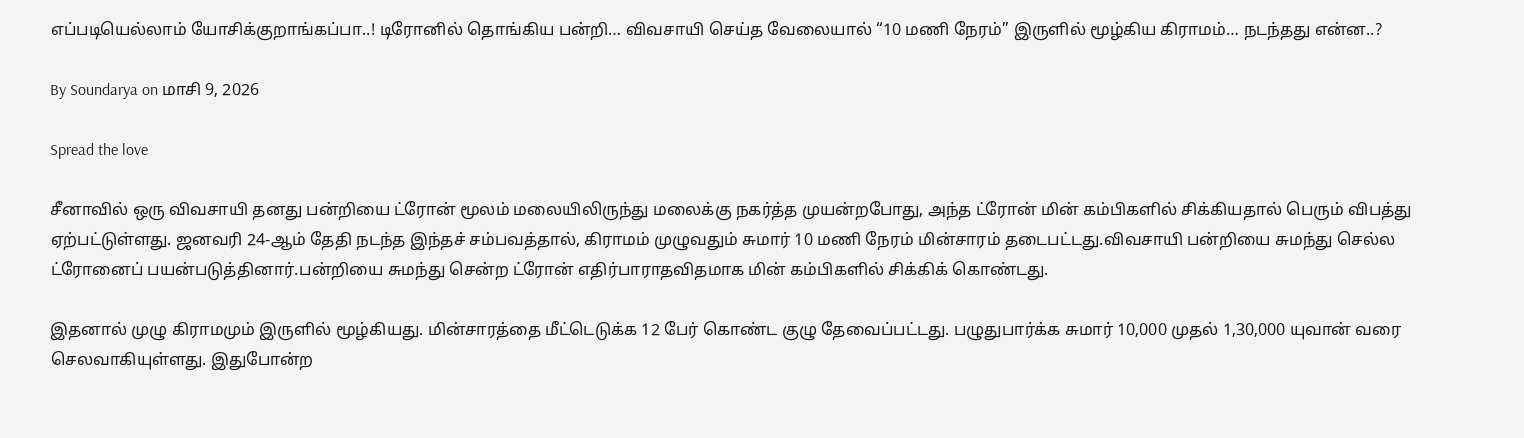எப்படியெல்லாம் யோசிக்குறாங்கப்பா..! டிரோனில் தொங்கிய பன்றி… விவசாயி செய்த வேலையால் “10 மணி நேரம்” இருளில் மூழ்கிய கிராமம்… நடந்தது என்ன..?

By Soundarya on மாசி 9, 2026

Spread the love

சீனாவில் ஒரு விவசாயி தனது பன்றியை ட்ரோன் மூலம் மலையிலிருந்து மலைக்கு நகர்த்த முயன்றபோது, அந்த ட்ரோன் மின் கம்பிகளில் சிக்கியதால் பெரும் விபத்து ஏற்பட்டுள்ளது. ஜனவரி 24-ஆம் தேதி நடந்த இந்தச் சம்பவத்தால், கிராமம் முழுவதும் சுமார் 10 மணி நேரம் மின்சாரம் தடைபட்டது.விவசாயி பன்றியை சுமந்து செல்ல ட்ரோனைப் பயன்படுத்தினார்.பன்றியை சுமந்து சென்ற ட்ரோன் எதிர்பாராதவிதமாக மின் கம்பிகளில் சிக்கிக் கொண்டது.

இதனால் முழு கிராமமும் இருளில் மூழ்கியது. மின்சாரத்தை மீட்டெடுக்க 12 பேர் கொண்ட குழு தேவைப்பட்டது. பழுதுபார்க்க சுமார் 10,000 முதல் 1,30,000 யுவான் வரை செலவாகியுள்ளது. இதுபோன்ற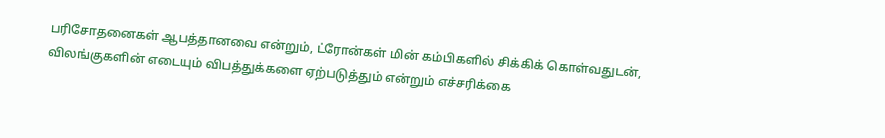பரிசோதனைகள் ஆபத்தானவை என்றும், ட்ரோன்கள் மின் கம்பிகளில் சிக்கிக் கொள்வதுடன், விலங்குகளின் எடையும் விபத்துக்களை ஏற்படுத்தும் என்றும் எச்சரிக்கை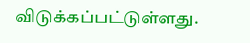விடுக்கப்பட்டுள்ளது.